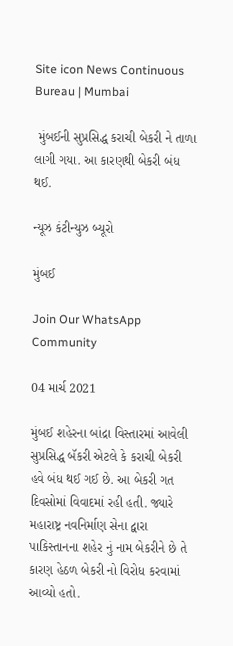Site icon News Continuous Bureau | Mumbai

 મુંબઈની સુપ્રસિદ્ધ કરાચી બેકરી ને તાળા લાગી ગયા. આ કારણથી બેકરી બંધ થઈ.

ન્યૂઝ કંટીન્યુઝ બ્યૂરો

મુંબઈ

Join Our WhatsApp Community

04 માર્ચ 2021

મુંબઈ શહેરના બાંદ્રા વિસ્તારમાં આવેલી સુપ્રસિદ્ધ બૅકરી એટલે કે કરાચી બેકરી હવે બંધ થઈ ગઈ છે. આ બેકરી ગત દિવસોમાં વિવાદમાં રહી હતી. જ્યારે મહારાષ્ટ્ર નવનિર્માણ સેના દ્વારા પાકિસ્તાનના શહેર નું નામ બેકરીને છે તે કારણ હેઠળ બેકરી નો વિરોધ કરવામાં આવ્યો હતો.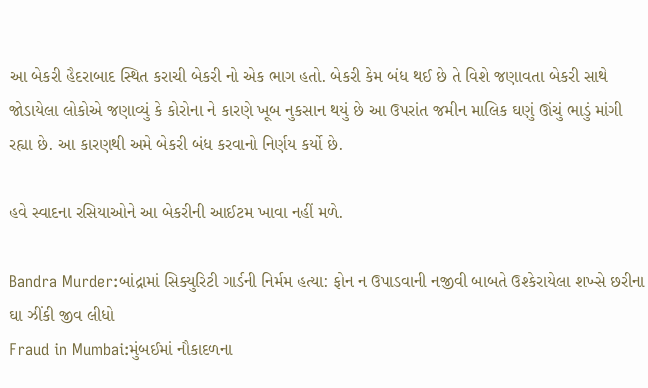આ બેકરી હૈદરાબાદ સ્થિત કરાચી બેકરી નો એક ભાગ હતો. બેકરી કેમ બંધ થઈ છે તે વિશે જણાવતા બેકરી સાથે જોડાયેલા લોકોએ જણાવ્યું કે કોરોના ને કારણે ખૂબ નુકસાન થયું છે આ ઉપરાંત જમીન માલિક ઘણું ઊંચું ભાડું માંગી રહ્યા છે. આ કારણથી અમે બેકરી બંધ કરવાનો નિર્ણય કર્યો છે.

હવે સ્વાદના રસિયાઓને આ બેકરીની આઈટમ ખાવા નહીં મળે.

Bandra Murder:બાંદ્રામાં સિક્યુરિટી ગાર્ડની નિર્મમ હત્યા: ફોન ન ઉપાડવાની નજીવી બાબતે ઉશ્કેરાયેલા શખ્સે છરીના ઘા ઝીંકી જીવ લીધો
Fraud in Mumbai:મુંબઈમાં નૌકાદળના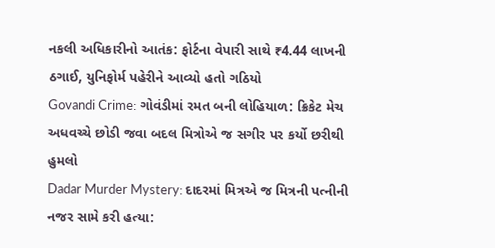નકલી અધિકારીનો આતંક: ફોર્ટના વેપારી સાથે ₹4.44 લાખની ઠગાઈ, યુનિફોર્મ પહેરીને આવ્યો હતો ગઠિયો
Govandi Crime: ગોવંડીમાં રમત બની લોહિયાળ: ક્રિકેટ મેચ અધવચ્ચે છોડી જવા બદલ મિત્રોએ જ સગીર પર કર્યો છરીથી હુમલો
Dadar Murder Mystery: દાદરમાં મિત્રએ જ મિત્રની પત્નીની નજર સામે કરી હત્યા: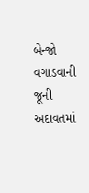બેન્જો વગાડવાની જૂની અદાવતમાં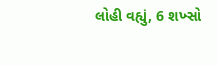લોહી વહ્યું, 6 શખ્સો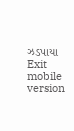ઝડપાયા
Exit mobile version